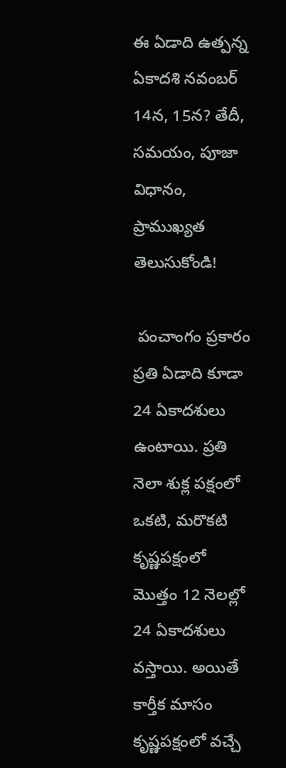ఈ ఏడాది ఉత్పన్న ఏకాదశి నవంబర్ 14న, 15న? తేదీ, సమయం, పూజా విధానం, ప్రాముఖ్యత తెలుసుకోండి!

 పంచాంగం ప్రకారం ప్రతి ఏడాది కూడా 24 ఏకాదశులు ఉంటాయి. ప్రతి నెలా శుక్ల పక్షంలో ఒకటి, మరొకటి కృష్ణపక్షంలో మొత్తం 12 నెలల్లో 24 ఏకాదశులు వస్తాయి. అయితే కార్తీక మాసం కృష్ణపక్షంలో వచ్చే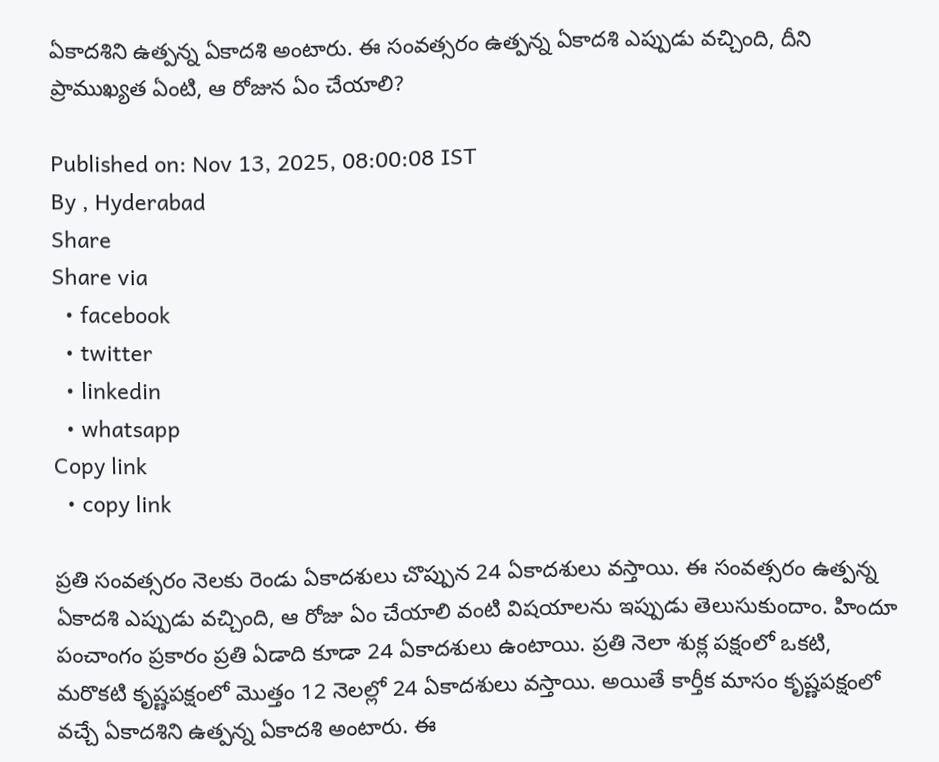ఏకాదశిని ఉత్పన్న ఏకాదశి అంటారు. ఈ సంవత్సరం ఉత్పన్న ఏకాదశి ఎప్పుడు వచ్చింది, దీని ప్రాముఖ్యత ఏంటి, ఆ రోజున ఏం చేయాలి?

Published on: Nov 13, 2025, 08:00:08 IST
By , Hyderabad
Share
Share via
  • facebook
  • twitter
  • linkedin
  • whatsapp
Copy link
  • copy link

ప్రతి సంవత్సరం నెలకు రెండు ఏకాదశులు చొప్పున 24 ఏకాదశులు వస్తాయి. ఈ సంవత్సరం ఉత్పన్న ఏకాదశి ఎప్పుడు వచ్చింది, ఆ రోజు ఏం చేయాలి వంటి విషయాలను ఇప్పుడు తెలుసుకుందాం. హిందూ పంచాంగం ప్రకారం ప్రతి ఏడాది కూడా 24 ఏకాదశులు ఉంటాయి. ప్రతి నెలా శుక్ల పక్షంలో ఒకటి, మరొకటి కృష్ణపక్షంలో మొత్తం 12 నెలల్లో 24 ఏకాదశులు వస్తాయి. అయితే కార్తీక మాసం కృష్ణపక్షంలో వచ్చే ఏకాదశిని ఉత్పన్న ఏకాదశి అంటారు. ఈ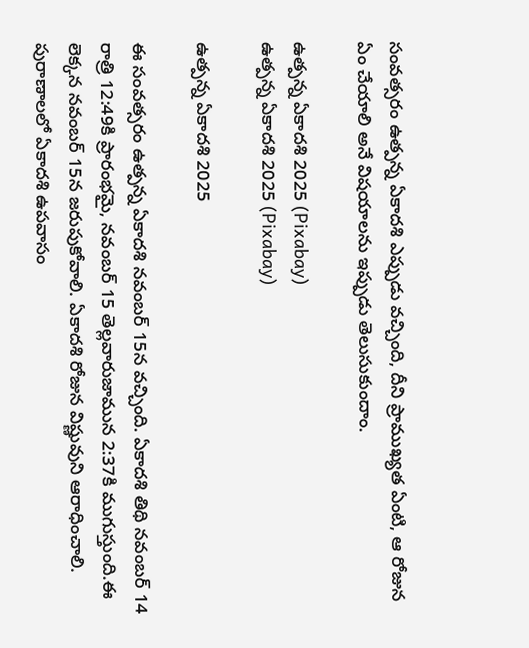సంవత్సరం ఉత్పన్న ఏకాదశి ఎప్పుడు వచ్చింది, దీని ప్రాముఖ్యత ఏంటి, ఆ రోజున ఏం చేయాలి అనే విషయాలను ఇప్పుడు తెలుసుకుందాం.

ఉత్పన్న ఏకాదశి 2025 (Pixabay)
ఉత్పన్న ఏకాదశి 2025 (Pixabay)

ఉత్పన్న ఏకాదశి 2025

ఈ సంవత్సరం ఉత్పన్న ఏకాదశి నవంబర్ 15న వచ్చింది. ఏకాదశి తిథి నవంబర్ 14 రాత్రి 12:49కి ప్రారంభమై, నవంబర్ 15 తెల్లవారుజామున 2:37కి ముగుస్తుంది.ఈ లెక్కన నవంబర్ 15న జరుపుకోవాలి. ఏకాదశి రోజున విష్ణువుని ఆరాధించాలి. పురాణాలలో ఏకాదశి ఉపవాసం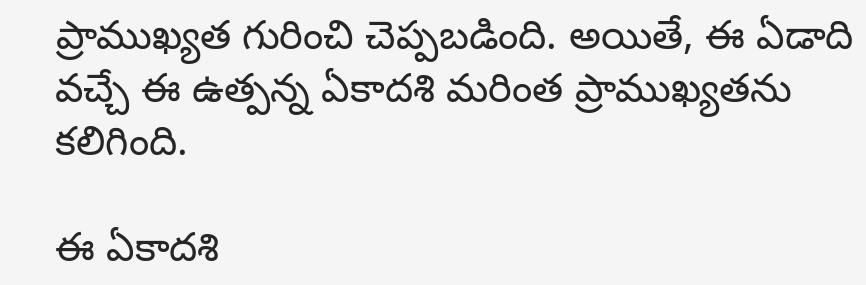ప్రాముఖ్యత గురించి చెప్పబడింది. అయితే, ఈ ఏడాది వచ్చే ఈ ఉత్పన్న ఏకాదశి మరింత ప్రాముఖ్యతను కలిగింది.

ఈ ఏకాదశి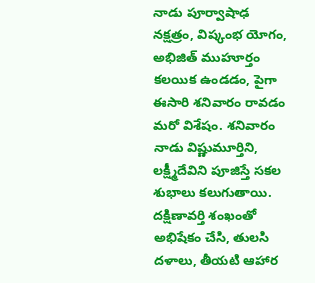నాడు పూర్వాషాఢ నక్షత్రం, విష్కంభ యోగం, అభిజిత్ ముహూర్తం కలయిక ఉండడం, పైగా ఈసారి శనివారం రావడం మరో విశేషం. శనివారం నాడు విష్ణుమూర్తిని, లక్ష్మీదేవిని పూజిస్తే సకల శుభాలు కలుగుతాయి. దక్షిణావర్తి శంఖంతో అభిషేకం చేసి, తులసి దళాలు, తీయటి ఆహార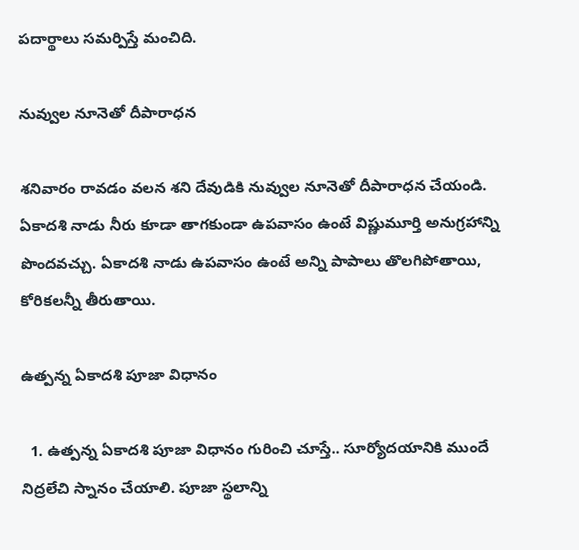పదార్థాలు సమర్పిస్తే మంచిది.

నువ్వుల నూనెతో దీపారాధన

శనివారం రావడం వలన శని దేవుడికి నువ్వుల నూనెతో దీపారాధన చేయండి. ఏకాదశి నాడు నీరు కూడా తాగకుండా ఉపవాసం ఉంటే విష్ణుమూర్తి అనుగ్రహాన్ని పొందవచ్చు. ఏకాదశి నాడు ఉపవాసం ఉంటే అన్ని పాపాలు తొలగిపోతాయి, కోరికలన్నీ తీరుతాయి.

ఉత్పన్న ఏకాదశి పూజా విధానం

  1. ఉత్పన్న ఏకాదశి పూజా విధానం గురించి చూస్తే.. సూర్యోదయానికి ముందే నిద్రలేచి స్నానం చేయాలి. పూజా స్థలాన్ని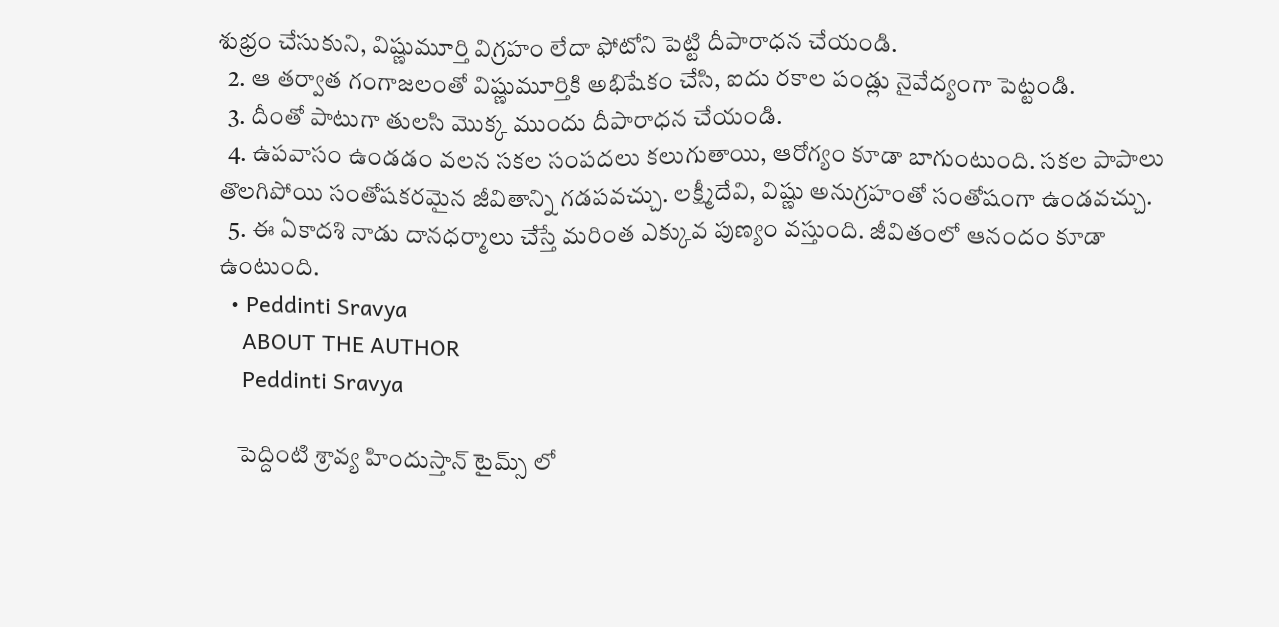శుభ్రం చేసుకుని, విష్ణుమూర్తి విగ్రహం లేదా ఫోటోని పెట్టి దీపారాధన చేయండి.
  2. ఆ తర్వాత గంగాజలంతో విష్ణుమూర్తికి అభిషేకం చేసి, ఐదు రకాల పండ్లు నైవేద్యంగా పెట్టండి.
  3. దీంతో పాటుగా తులసి మొక్క ముందు దీపారాధన చేయండి.
  4. ఉపవాసం ఉండడం వలన సకల సంపదలు కలుగుతాయి, ఆరోగ్యం కూడా బాగుంటుంది. సకల పాపాలు తొలగిపోయి సంతోషకరమైన జీవితాన్ని గడపవచ్చు. లక్ష్మీదేవి, విష్ణు అనుగ్రహంతో సంతోషంగా ఉండవచ్చు.
  5. ఈ ఏకాదశి నాడు దానధర్మాలు చేస్తే మరింత ఎక్కువ పుణ్యం వస్తుంది. జీవితంలో ఆనందం కూడా ఉంటుంది.
  • Peddinti Sravya
    ABOUT THE AUTHOR
    Peddinti Sravya

    పెద్దింటి శ్రావ్య హిందుస్తాన్ టైమ్స్ లో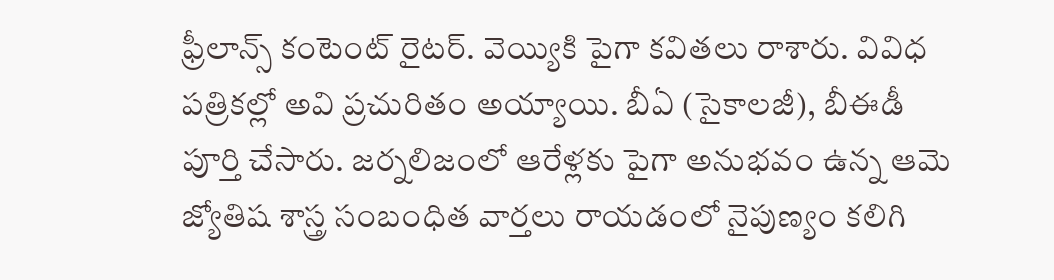ఫ్రీలాన్స్ కంటెంట్ రైటర్. వెయ్యికి పైగా కవితలు రాశారు. వివిధ పత్రికల్లో అవి ప్రచురితం అయ్యాయి. బీఏ (సైకాలజీ), బీఈడీ పూర్తి చేసారు. జర్నలిజంలో ఆరేళ్లకు పైగా అనుభవం ఉన్న ఆమె జ్యోతిష శాస్త్ర సంబంధిత వార్తలు రాయడంలో నైపుణ్యం కలిగి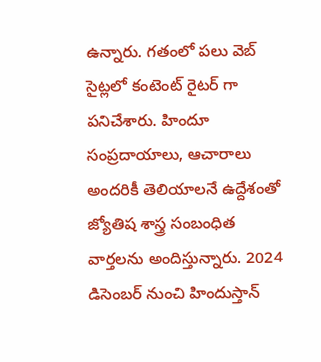ఉన్నారు. గతంలో పలు వెబ్ సైట్లలో కంటెంట్ రైటర్ గా పనిచేశారు. హిందూ సంప్రదాయాలు, ఆచారాలు అందరికీ తెలియాలనే ఉద్దేశంతో జ్యోతిష శాస్త్ర సంబంధిత వార్తలను అందిస్తున్నారు. 2024 డిసెంబర్ నుంచి హిందుస్తాన్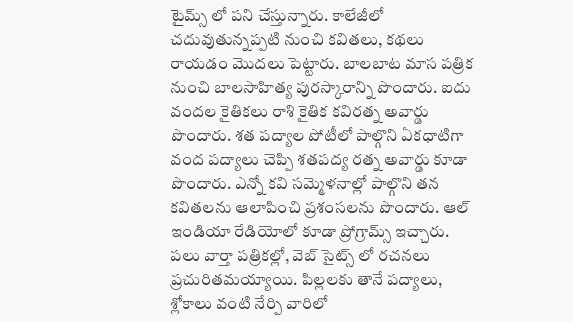టైమ్స్ లో పని చేస్తున్నారు. కాలేజీలో చదువుతున్నప్పటి నుంచి కవితలు, కథలు రాయడం మొదలు పెట్టారు. బాలబాట మాస పత్రిక నుంచి బాలసాహిత్య పురస్కారాన్ని పొందారు. ఐదు వందల కైతికలు రాశి కైతిక కవిరత్న అవార్డు పొందారు. శత పద్యాల పోటీలో పాల్గొని ఏకధాటిగా వంద పద్యాలు చెప్పి శతపద్య రత్న అవార్డు కూడా పొందారు. ఎన్నో కవి సమ్మెళనాల్లో పాల్గొని తన కవితలను ఆలాపించి ప్రశంసలను పొందారు. ఆల్ ఇండియా రేడియోలో కూడా ప్రోగ్రామ్స్ ఇచ్చారు. పలు వార్తా పత్రికల్లో, వెబ్ సైట్స్ లో రచనలు ప్రచురితమయ్యాయి. పిల్లలకు తానే పద్యాలు, శ్లోకాలు వంటి నేర్పి వారిలో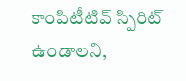కాంపిటీటివ్ స్పిరిట్ ఉండాలని,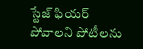స్టేజ్ ఫియర్ పోవాలని పోటీలను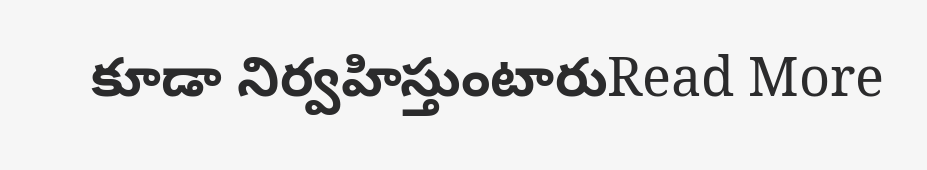కూడా నిర్వహిస్తుంటారుRead More